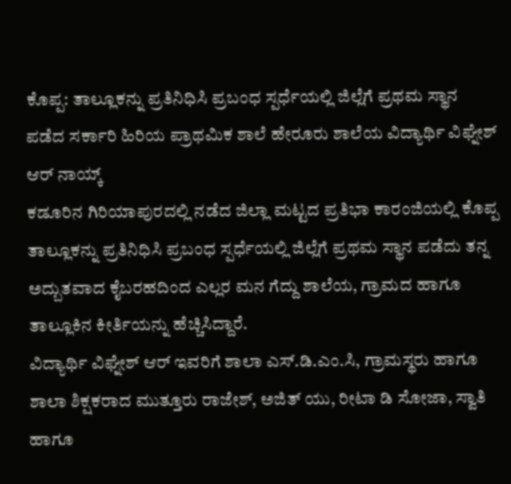ಕೊಪ್ಪ: ತಾಲ್ಲೂಕನ್ನು ಪ್ರತಿನಿಧಿಸಿ ಪ್ರಬಂಧ ಸ್ಪರ್ಧೆಯಲ್ಲಿ ಜಿಲ್ಲೆಗೆ ಪ್ರಥಮ ಸ್ಥಾನ ಪಡೆದ ಸರ್ಕಾರಿ ಹಿರಿಯ ಪ್ರಾಥಮಿಕ ಶಾಲೆ ಹೇರೂರು ಶಾಲೆಯ ವಿದ್ಯಾರ್ಥಿ ವಿಘ್ನೇಶ್ ಆರ್ ನಾಯ್ಕ್
ಕಡೂರಿನ ಗಿರಿಯಾಪುರದಲ್ಲಿ ನಡೆದ ಜಿಲ್ಲಾ ಮಟ್ಟದ ಪ್ರತಿಭಾ ಕಾರಂಜಿಯಲ್ಲಿ ಕೊಪ್ಪ ತಾಲ್ಲೂಕನ್ನು ಪ್ರತಿನಿಧಿಸಿ ಪ್ರಬಂಧ ಸ್ಪರ್ಧೆಯಲ್ಲಿ ಜಿಲ್ಲೆಗೆ ಪ್ರಥಮ ಸ್ಥಾನ ಪಡೆದು ತನ್ನ ಅದ್ಬುತವಾದ ಕೈಬರಹದಿಂದ ಎಲ್ಲರ ಮನ ಗೆದ್ದು ಶಾಲೆಯ, ಗ್ರಾಮದ ಹಾಗೂ ತಾಲ್ಲೂಕಿನ ಕೀರ್ತಿಯನ್ನು ಹೆಚ್ಚಿಸಿದ್ದಾರೆ.
ವಿದ್ಯಾರ್ಥಿ ವಿಘ್ನೇಶ್ ಆರ್ ಇವರಿಗೆ ಶಾಲಾ ಎಸ್.ಡಿ.ಎಂ.ಸಿ, ಗ್ರಾಮಸ್ಥರು ಹಾಗೂ ಶಾಲಾ ಶಿಕ್ಷಕರಾದ ಮುತ್ತೂರು ರಾಜೇಶ್, ಅಜಿತ್ ಯು, ರೀಟಾ ಡಿ ಸೋಜಾ, ಸ್ವಾತಿ ಹಾಗೂ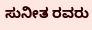ಸುನೀತ ರವರು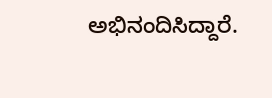ಅಭಿನಂದಿಸಿದ್ದಾರೆ.